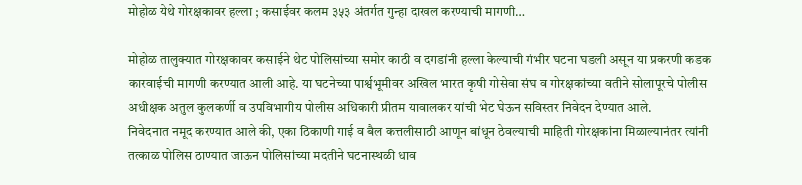मोहोळ येथे गोरक्षकावर हल्ला ; कसाईवर कलम ३५३ अंतर्गत गुन्हा दाखल करण्याची मागणी…

मोहोळ तालुक्यात गोरक्षकावर कसाईने थेट पोलिसांच्या समोर काठी व दगडांनी हल्ला केल्याची गंभीर घटना घडली असून या प्रकरणी कडक कारवाईची मागणी करण्यात आली आहे. या घटनेच्या पार्श्वभूमीवर अखिल भारत कृषी गोसेवा संघ व गोरक्षकांच्या वतीने सोलापूरचे पोलीस अधीक्षक अतुल कुलकर्णी व उपविभागीय पोलीस अधिकारी प्रीतम यावालकर यांची भेट घेऊन सविस्तर निवेदन देण्यात आले.
निवेदनात नमूद करण्यात आले की, एका ठिकाणी गाई व बैल कत्तलीसाठी आणून बांधून ठेवल्याची माहिती गोरक्षकांना मिळाल्यानंतर त्यांनी तत्काळ पोलिस ठाण्यात जाऊन पोलिसांच्या मदतीने घटनास्थळी धाव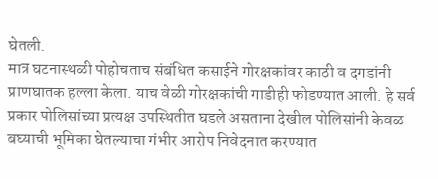घेतली.
मात्र घटनास्थळी पोहोचताच संबंधित कसाईने गोरक्षकांवर काठी व दगडांनी प्राणघातक हल्ला केला. याच वेळी गोरक्षकांची गाडीही फोडण्यात आली. हे सर्व प्रकार पोलिसांच्या प्रत्यक्ष उपस्थितीत घडले असताना देखील पोलिसांनी केवळ बघ्याची भूमिका घेतल्याचा गंभीर आरोप निवेदनात करण्यात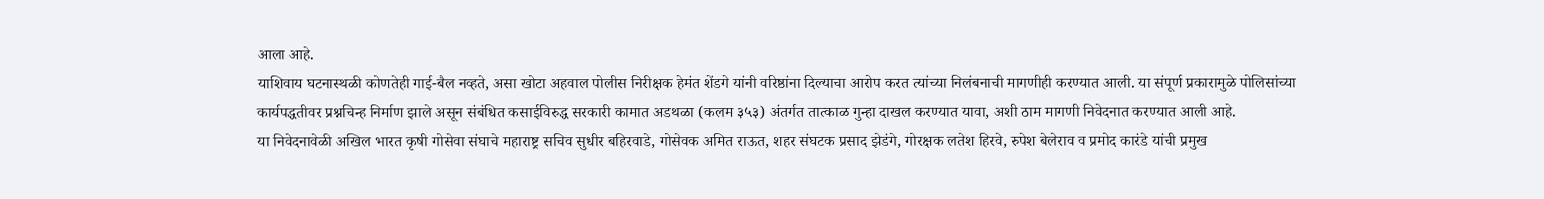आला आहे.
याशिवाय घटनास्थळी कोणतेही गाई-बैल नव्हते, असा खोटा अहवाल पोलीस निरीक्षक हेमंत शेंडगे यांनी वरिष्ठांना दिल्याचा आरोप करत त्यांच्या निलंबनाची मागणीही करण्यात आली. या संपूर्ण प्रकारामुळे पोलिसांच्या कार्यपद्धतीवर प्रश्नचिन्ह निर्माण झाले असून संबंधित कसाईविरुद्ध सरकारी कामात अडथळा (कलम ३५३) अंतर्गत तात्काळ गुन्हा दाखल करण्यात यावा, अशी ठाम मागणी निवेदनात करण्यात आली आहे.
या निवेदनावेळी अखिल भारत कृषी गोसेवा संघाचे महाराष्ट्र सचिव सुधीर बहिरवाडे, गोसेवक अमित राऊत, शहर संघटक प्रसाद झेडंगे, गोरक्षक लतेश हिरवे, रुपेश बेलेराव व प्रमोद कारंडे यांची प्रमुख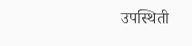उपस्थिती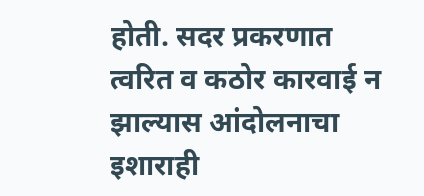होती. सदर प्रकरणात त्वरित व कठोर कारवाई न झाल्यास आंदोलनाचा इशाराही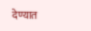देण्यात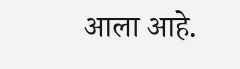आला आहे.